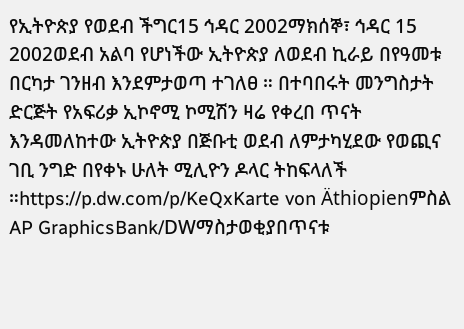የኢትዮጵያ የወደብ ችግር15 ኅዳር 2002ማክሰኞ፣ ኅዳር 15 2002ወደብ አልባ የሆነችው ኢትዮጵያ ለወደብ ኪራይ በየዓመቱ በርካታ ገንዘብ እንደምታወጣ ተገለፀ ። በተባበሩት መንግስታት ድርጅት የአፍሪቃ ኢኮኖሚ ኮሚሽን ዛሬ የቀረበ ጥናት እንዳመለከተው ኢትዮጵያ በጅቡቲ ወደብ ለምታካሂደው የወጪና ገቢ ንግድ በየቀኑ ሁለት ሚሊዮን ዶላር ትከፍላለች ።https://p.dw.com/p/KeQxKarte von Äthiopienምስል AP GraphicsBank/DWማስታወቂያበጥናቱ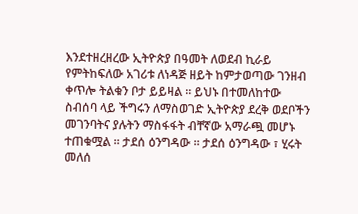እንደተዘረዘረው ኢትዮጵያ በዓመት ለወደብ ኪራይ የምትከፍለው አገሪቱ ለነዳጅ ዘይት ከምታወጣው ገንዘብ ቀጥሎ ትልቁን ቦታ ይይዛል ። ይህኑ በተመለከተው ስብሰባ ላይ ችግሩን ለማስወገድ ኢትዮጵያ ደረቅ ወደቦችን መገንባትና ያሉትን ማስፋፋት ብቸኛው አማራጯ መሆኑ ተጠቁሟል ። ታደሰ ዕንግዳው ። ታደሰ ዕንግዳው ፣ ሂሩት መለሰ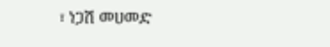፣ ነጋሽ መሀመድ